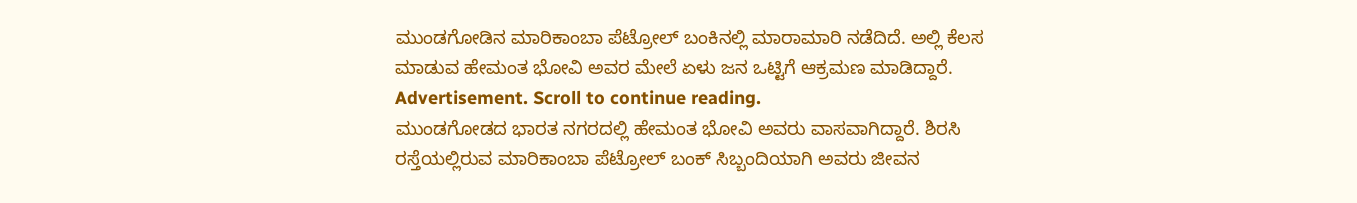ಮುಂಡಗೋಡಿನ ಮಾರಿಕಾಂಬಾ ಪೆಟ್ರೋಲ್ ಬಂಕಿನಲ್ಲಿ ಮಾರಾಮಾರಿ ನಡೆದಿದೆ. ಅಲ್ಲಿ ಕೆಲಸ ಮಾಡುವ ಹೇಮಂತ ಭೋವಿ ಅವರ ಮೇಲೆ ಏಳು ಜನ ಒಟ್ಟಿಗೆ ಆಕ್ರಮಣ ಮಾಡಿದ್ದಾರೆ.
Advertisement. Scroll to continue reading.
ಮುಂಡಗೋಡದ ಭಾರತ ನಗರದಲ್ಲಿ ಹೇಮಂತ ಭೋವಿ ಅವರು ವಾಸವಾಗಿದ್ದಾರೆ. ಶಿರಸಿ ರಸ್ತೆಯಲ್ಲಿರುವ ಮಾರಿಕಾಂಬಾ ಪೆಟ್ರೋಲ್ ಬಂಕ್ ಸಿಬ್ಬಂದಿಯಾಗಿ ಅವರು ಜೀವನ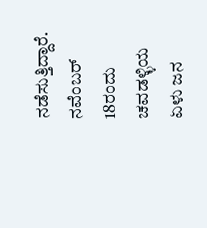ನಡೆಸುತ್ತಿದ್ದಾರೆ. ನವೆಂಬರ್ 18ರಂದು ಚವಡಳ್ಳಿಯ ಏಳು ಜನ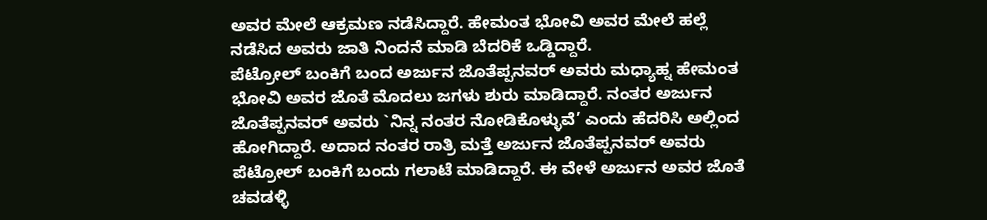ಅವರ ಮೇಲೆ ಆಕ್ರಮಣ ನಡೆಸಿದ್ದಾರೆ. ಹೇಮಂತ ಭೋವಿ ಅವರ ಮೇಲೆ ಹಲ್ಲೆ ನಡೆಸಿದ ಅವರು ಜಾತಿ ನಿಂದನೆ ಮಾಡಿ ಬೆದರಿಕೆ ಒಡ್ಡಿದ್ದಾರೆ.
ಪೆಟ್ರೋಲ್ ಬಂಕಿಗೆ ಬಂದ ಅರ್ಜುನ ಜೊತೆಪ್ಪನವರ್ ಅವರು ಮಧ್ಯಾಹ್ನ ಹೇಮಂತ ಭೋವಿ ಅವರ ಜೊತೆ ಮೊದಲು ಜಗಳು ಶುರು ಮಾಡಿದ್ದಾರೆ. ನಂತರ ಅರ್ಜುನ ಜೊತೆಪ್ಪನವರ್ ಅವರು `ನಿನ್ನ ನಂತರ ನೋಡಿಕೊಳ್ಳುವೆ’ ಎಂದು ಹೆದರಿಸಿ ಅಲ್ಲಿಂದ ಹೋಗಿದ್ದಾರೆ. ಅದಾದ ನಂತರ ರಾತ್ರಿ ಮತ್ತೆ ಅರ್ಜುನ ಜೊತೆಪ್ಪನವರ್ ಅವರು ಪೆಟ್ರೋಲ್ ಬಂಕಿಗೆ ಬಂದು ಗಲಾಟೆ ಮಾಡಿದ್ದಾರೆ. ಈ ವೇಳೆ ಅರ್ಜುನ ಅವರ ಜೊತೆ ಚವಡಳ್ಳಿ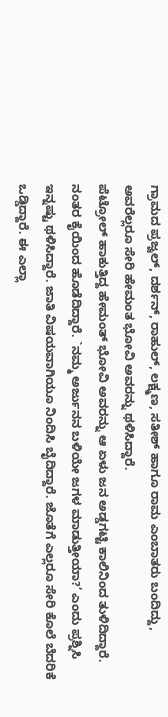ಗ್ರಾಮದ ಪ್ರಜ್ವಲ್, ದರ್ಶನ್, ರಾಹುಲ್, ಲಕ್ಷ್ಮಣ, ಸತೀಶ್ ಹಾಗೂ ರಾಮ ಎಂಬಾತರು ಬಂದಿದ್ದು, ಅವರೆಲ್ಲರೂ ಸೇರಿ ಹೇಮಂತ ಭೋವಿ ಅವರನ್ನು ಥಳಿಸಿದ್ದಾರೆ.
ಪೆಟ್ರೋಲ್ ಹಾಕುತ್ತಿದ್ದ ಹೇಮಂತ್ ಭೋವಿ ಅವರನ್ನು ಆ ಏಳು ಜನ ಅಡ್ಡಗಟ್ಟಿ ಕಾಲಿನಿಂದ ತುಳಿದಿದ್ದಾರೆ. ನಂತರ ಕೈಯಿಂದ ಹೊಡೆದಿದ್ದಾರೆ. `ನಮ್ಮ ಅರ್ಜುನನ ಬಳಿಯೇ ಜಗಳ ಮಾಡುತ್ತೀಯಾ?’ ಎಂದು ಪ್ರಶ್ನಿಸಿ ಇನ್ನಷ್ಟು ಥಳಿಸಿದ್ದಾರೆ. ಜಾತಿ ವಿಷಯವಾಗಿಯೂ ನಿಂದಿಸಿ ಬೈದಿದ್ದಾರೆ. ಜೊತೆಗೆ ಎಲ್ಲರೂ ಸೇರಿ ಕೊಲೆ ಬೆದರಿಕೆ ಒಡ್ಡಿದ್ದಾರೆ. ಈ ಎಲ್ಲಾ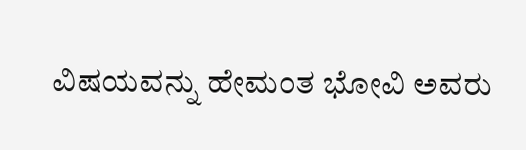ವಿಷಯವನ್ನು ಹೇಮಂತ ಭೋವಿ ಅವರು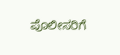ಪೊಲೀಸರಿಗೆ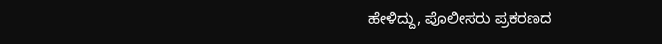ಹೇಳಿದ್ದು, ಪೊಲೀಸರು ಪ್ರಕರಣದ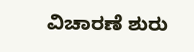ವಿಚಾರಣೆ ಶುರು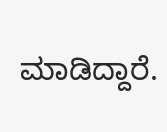ಮಾಡಿದ್ದಾರೆ.